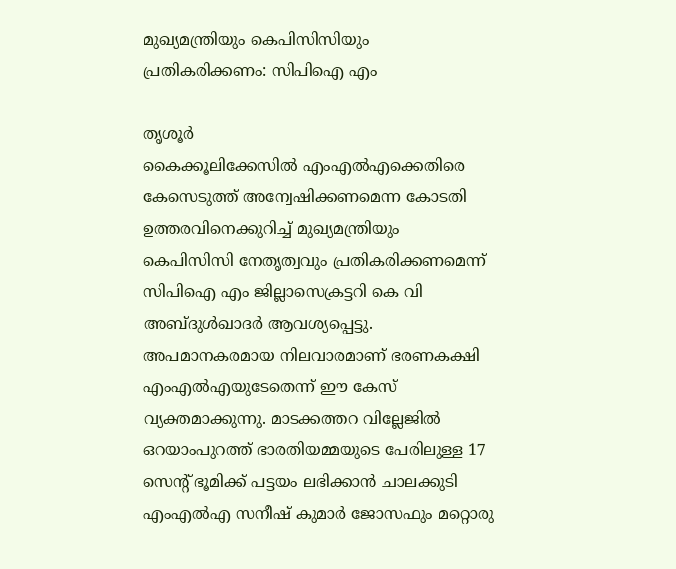മുഖ്യമന്ത്രിയും കെപിസിസിയും പ്രതികരിക്കണം: സിപിഐ എം

തൃശൂർ
കൈക്കൂലിക്കേസിൽ എംഎൽഎക്കെതിരെ കേസെടുത്ത് അന്വേഷിക്കണമെന്ന കോടതി ഉത്തരവിനെക്കുറിച്ച് മുഖ്യമന്ത്രിയും കെപിസിസി നേതൃത്വവും പ്രതികരിക്കണമെന്ന് സിപിഐ എം ജില്ലാസെക്രട്ടറി കെ വി അബ്ദുൾഖാദർ ആവശ്യപ്പെട്ടു. അപമാനകരമായ നിലവാരമാണ് ഭരണകക്ഷി എംഎൽഎയുടേതെന്ന് ഈ കേസ് വ്യക്തമാക്കുന്നു. മാടക്കത്തറ വില്ലേജിൽ ഒറയാംപുറത്ത് ഭാരതിയമ്മയുടെ പേരിലുള്ള 17 സെന്റ് ഭൂമിക്ക് പട്ടയം ലഭിക്കാൻ ചാലക്കുടി എംഎൽഎ സനീഷ് കുമാർ ജോസഫും മറ്റൊരു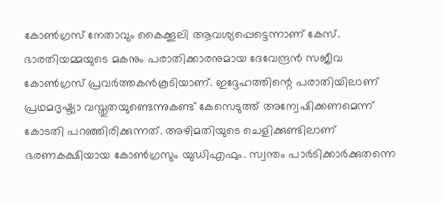കോൺഗ്രസ് നേതാവും കൈക്കൂലി ആവശ്യപ്പെട്ടെന്നാണ് കേസ്. ഭാരതിയമ്മയുടെ മകനും പരാതിക്കാരനുമായ ദേവേന്ദ്രൻ സജീവ കോൺഗ്രസ് പ്രവർത്തകൻകൂടിയാണ്. ഇദ്ദേഹത്തിന്റെ പരാതിയിലാണ് പ്രഥമദൃഷ്ട്യാ വസ്തുതയുണ്ടെന്നുകണ്ട് കേസെടുത്ത് അന്വേഷിക്കണമെന്ന് കോടതി പറഞ്ഞിരിക്കുന്നത്. അഴിമതിയുടെ ചെളിക്കുണ്ടിലാണ് ഭരണകക്ഷിയായ കോൺഗ്രസും യുഡിഎഫും. സ്വന്തം പാർടിക്കാർക്കുതന്നെ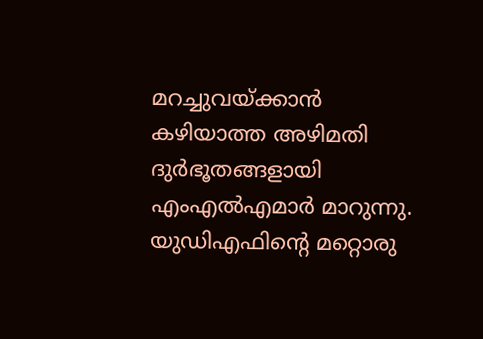മറച്ചുവയ്ക്കാൻ കഴിയാത്ത അഴിമതി ദുർഭൂതങ്ങളായി എംഎൽഎമാർ മാറുന്നു. യുഡിഎഫിന്റെ മറ്റൊരു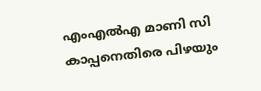എംഎൽഎ മാണി സി കാപ്പനെതിരെ പിഴയും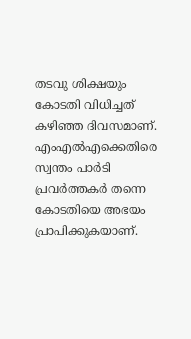തടവു ശിക്ഷയും കോടതി വിധിച്ചത് കഴിഞ്ഞ ദിവസമാണ്. എംഎൽഎക്കെതിരെ സ്വന്തം പാർടി പ്രവർത്തകർ തന്നെ കോടതിയെ അഭയം പ്രാപിക്കുകയാണ്.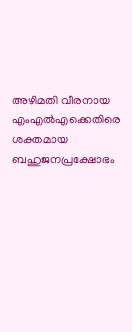അഴിമതി വീരനായ എംഎൽഎക്കെതിരെ ശക്തമായ ബഹുജനപ്രക്ഷോഭം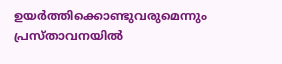ഉയർത്തിക്കൊണ്ടുവരുമെന്നും പ്രസ്താവനയിൽ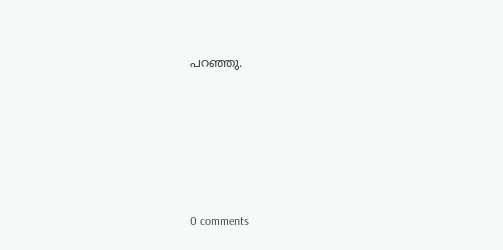പറഞ്ഞു.










0 comments